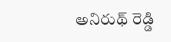అనిరుథ్ రెడ్డి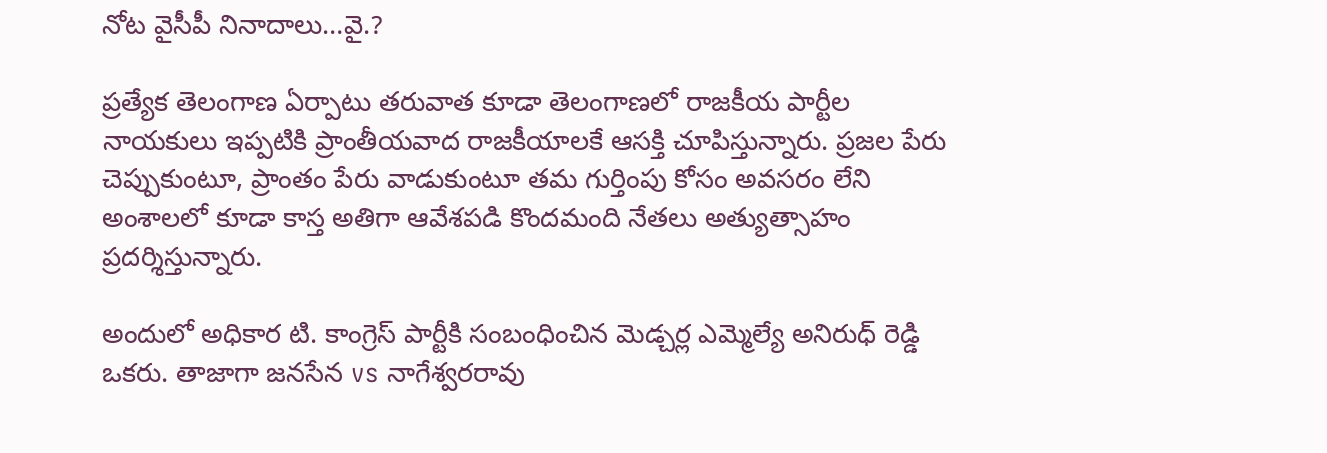నోట వైసీపీ నినాదాలు…వై.?

ప్రత్యేక తెలంగాణ ఏర్పాటు తరువాత కూడా తెలంగాణలో రాజకీయ పార్టీల నాయకులు ఇప్పటికి ప్రాంతీయవాద రాజకీయాలకే ఆసక్తి చూపిస్తున్నారు. ప్రజల పేరు చెప్పుకుంటూ, ప్రాంతం పేరు వాడుకుంటూ తమ గుర్తింపు కోసం అవసరం లేని అంశాలలో కూడా కాస్త అతిగా ఆవేశపడి కొందమంది నేతలు అత్యుత్సాహం ప్రదర్శిస్తున్నారు.

అందులో అధికార టి. కాంగ్రెస్ పార్టీకి సంబంధించిన మెడ్చర్ల ఎమ్మెల్యే అనిరుధ్ రెడ్డి ఒకరు. తాజాగా జనసేన vs నాగేశ్వరరావు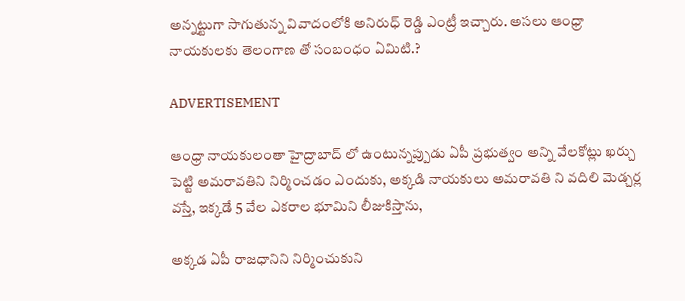అన్నట్టుగా సాగుతున్న వివాదంలోకి అనిరుధ్ రెడ్డి ఎంట్రీ ఇచ్చారు. అసలు ఆంధ్రా నాయకులకు తెలంగాణ తో సంబంధం ఏమిటి.?

ADVERTISEMENT

ఆంధ్రా నాయకులంతా హైద్రాబాద్ లో ఉంటున్నప్పుడు ఏపీ ప్రభుత్వం అన్ని వేలకోట్లు ఖర్చు పెట్టి అమరావతిని నిర్మించడం ఎందుకు, అక్కడి నాయకులు అమరావతి ని వదిలి మెడ్చర్ల వస్తే, ఇక్కడే 5 వేల ఎకరాల భూమిని లీజుకిస్తాను,

అక్కడ ఏపీ రాజధానిని నిర్మించుకుని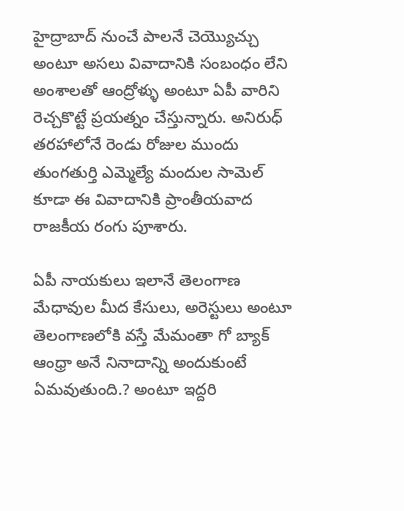హైద్రాబాద్ నుంచే పాలనే చెయ్యొచ్చు అంటూ అసలు వివాదానికి సంబంధం లేని అంశాలతో ఆంద్రోళ్ళు అంటూ ఏపీ వారిని రెచ్చకొట్టే ప్రయత్నం చేస్తున్నారు. అనిరుధ్ తరహాలోనే రెండు రోజుల ముందు తుంగతుర్తి ఎమ్మెల్యే మందుల సామెల్ కూడా ఈ వివాదానికి ప్రాంతీయవాద రాజకీయ రంగు పూశారు.

ఏపీ నాయకులు ఇలానే తెలంగాణ మేధావుల మీద కేసులు, అరెస్టులు అంటూ తెలంగాణలోకి వస్తే మేమంతా గో బ్యాక్ ఆంధ్రా అనే నినాదాన్ని అందుకుంటే ఏమవుతుంది.? అంటూ ఇద్దరి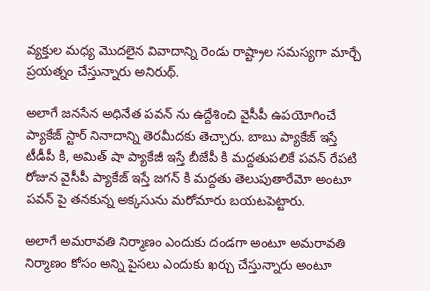వ్యక్తుల మధ్య మొదలైన వివాదాన్ని రెండు రాష్ట్రాల సమస్యగా మార్చే ప్రయత్నం చేస్తున్నారు అనిరుథ్.

అలాగే జనసేన అధినేత పవన్ ను ఉద్దేశించి వైసీపీ ఉపయోగించే ప్యాకేజ్ స్టార్ నినాదాన్ని తెరమీదకు తెచ్చారు. బాబు ప్యాకేజ్ ఇస్తే టీడీపీ కి, అమిత్ షా ప్యాకేజీ ఇస్తే బీజేపీ కి మద్దతుపలికే పవన్ రేపటి రోజున వైసీపీ ప్యాకేజ్ ఇస్తే జగన్ కి మద్దతు తెలుపుతారేమో అంటూ పవన్ పై తనకున్న అక్కసును మరోమారు బయటపెట్టారు.

అలాగే అమరావతి నిర్మాణం ఎందుకు దండగా అంటూ అమరావతి నిర్మాణం కోసం అన్ని పైసలు ఎందుకు ఖర్చు చేస్తున్నారు అంటూ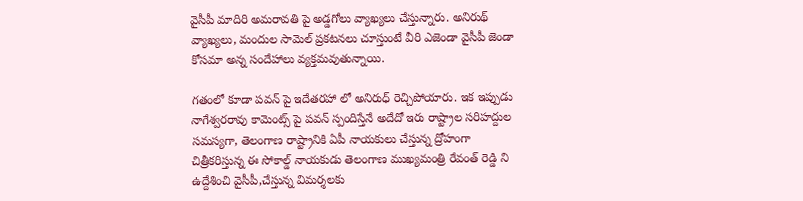వైసీపీ మాదిరి అమరావతి పై అడ్డగోలు వ్యాఖ్యలు చేస్తున్నారు. అనిరుథ్ వ్యాఖ్యలు, మందుల సామెల్ ప్రకటనలు చూస్తుంటే వీరి ఎజెండా వైసీపీ జెండా కోసమా అన్న సందేహాలు వ్యక్తమవుతున్నాయి.

గతంలో కూడా పవన్ పై ఇదేతరహా లో అనిరుధ్ రెచ్చిపోయారు. ఇక ఇప్పుడు నాగేశ్వరరావు కామెంట్స్ పై పవన్ స్పందిస్తేనే అదేదో ఇరు రాష్ట్రాల సరిహద్దుల సమస్యగా, తెలంగాణ రాష్ట్రానికి ఏపీ నాయకులు చేస్తున్న ద్రోహంగా చిత్రీకరిస్తున్న ఈ సోకాల్డ్ నాయకుడు తెలంగాణ ముఖ్యమంత్రి రేవంత్ రెడ్డి ని ఉద్దేశించి వైసీపీ,చేస్తున్న విమర్శలకు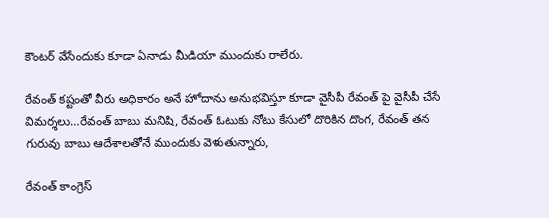కౌంటర్ వేసేందుకు కూడా ఏనాడు మీడియా ముందుకు రాలేరు.

రేవంత్ కష్టంతో వీరు అధికారం అనే హోదాను అనుభవిస్తూ కూడా వైసీపీ రేవంత్ పై వైసీపీ చేసే విమర్శలు…రేవంత్ బాబు మనిషి, రేవంత్ ఓటుకు నోటు కేసులో దొరికిన దొంగ, రేవంత్ తన గురువు బాబు ఆదేశాలతోనే ముందుకు వెళుతున్నారు,

రేవంత్ కాంగ్రెస్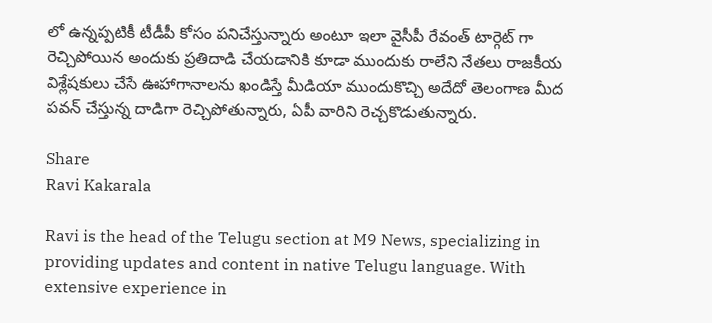లో ఉన్నప్పటికీ టీడీపీ కోసం పనిచేస్తున్నారు అంటూ ఇలా వైసీపీ రేవంత్ టార్గెట్ గా రెచ్చిపోయిన అందుకు ప్రతిదాడి చేయడానికి కూడా ముందుకు రాలేని నేతలు రాజకీయ విశ్లేషకులు చేసే ఊహాగానాలను ఖండిస్తే మీడియా ముందుకొచ్చి అదేదో తెలంగాణ మీద పవన్ చేస్తున్న దాడిగా రెచ్చిపోతున్నారు, ఏపీ వారిని రెచ్చకొడుతున్నారు.

Share
Ravi Kakarala

Ravi is the head of the Telugu section at M9 News, specializing in providing updates and content in native Telugu language. With extensive experience in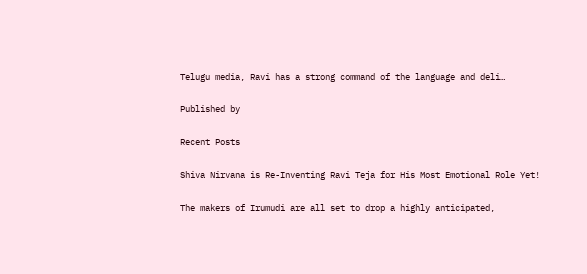Telugu media, Ravi has a strong command of the language and deli…

Published by

Recent Posts

Shiva Nirvana is Re-Inventing Ravi Teja for His Most Emotional Role Yet!

The makers of Irumudi are all set to drop a highly anticipated,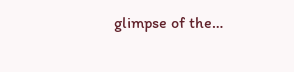glimpse of the…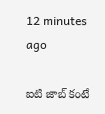12 minutes ago

ఐటి జాబ్ కంటే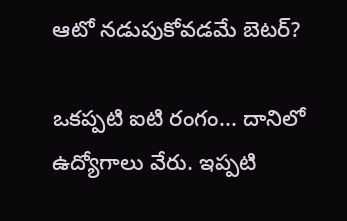ఆటో నడుపుకోవడమే బెటర్?

ఒకప్పటి ఐటి రంగం... దానిలో ఉద్యోగాలు వేరు. ఇప్పటి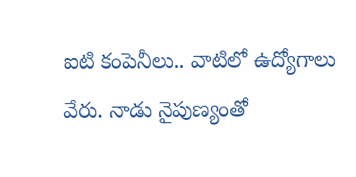ఐటి కంపెనీలు.. వాటిలో ఉద్యోగాలు వేరు. నాడు నైపుణ్యంతో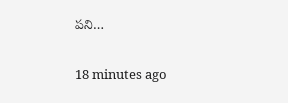పని…

18 minutes ago